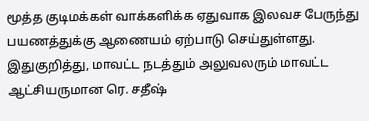மூத்த குடிமக்கள் வாக்களிக்க ஏதுவாக இலவச பேருந்து பயணத்துக்கு ஆணையம் ஏற்பாடு செய்துள்ளது.
இதுகுறித்து, மாவட்ட நடத்தும் அலுவலரும் மாவட்ட ஆட்சியருமான ரெ. சதீஷ்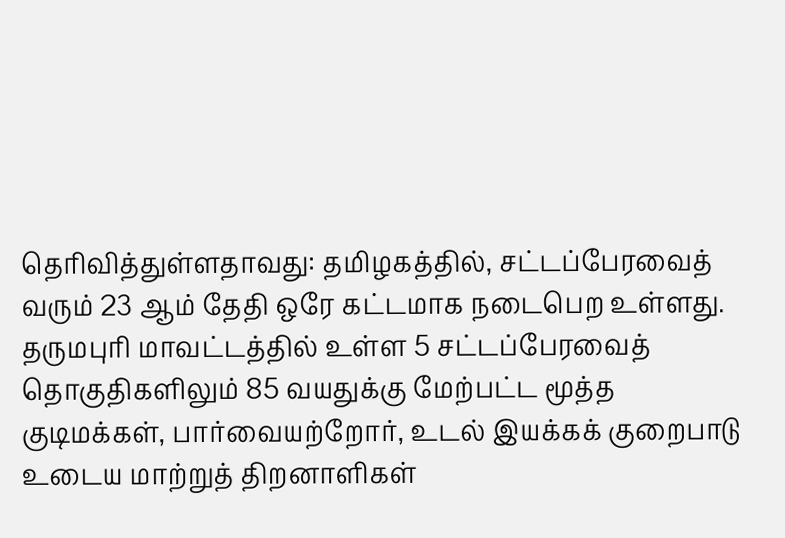தெரிவித்துள்ளதாவது: தமிழகத்தில், சட்டப்பேரவைத் வரும் 23 ஆம் தேதி ஒரே கட்டமாக நடைபெற உள்ளது.
தருமபுரி மாவட்டத்தில் உள்ள 5 சட்டப்பேரவைத் தொகுதிகளிலும் 85 வயதுக்கு மேற்பட்ட மூத்த குடிமக்கள், பார்வையற்றோர், உடல் இயக்கக் குறைபாடு உடைய மாற்றுத் திறனாளிகள்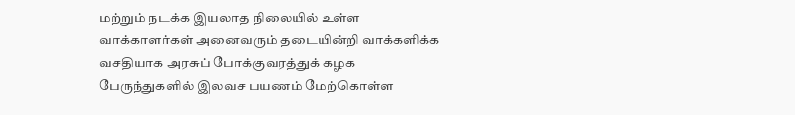மற்றும் நடக்க இயலாத நிலையில் உள்ள வாக்காளர்கள் அனைவரும் தடையின்றி வாக்களிக்க வசதியாக அரசுப் போக்குவரத்துக் கழக பேருந்துகளில் இலவச பயணம் மேற்கொள்ள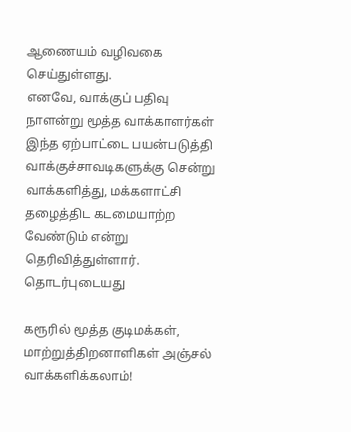ஆணையம் வழிவகை செய்துள்ளது.
எனவே, வாக்குப் பதிவு நாளன்று மூத்த வாக்காளர்கள் இந்த ஏற்பாட்டை பயன்படுத்தி வாக்குச்சாவடிகளுக்கு சென்று வாக்களித்து, மக்களாட்சி தழைத்திட கடமையாற்ற வேண்டும் என்று தெரிவித்துள்ளார்.
தொடர்புடையது

கரூரில் மூத்த குடிமக்கள், மாற்றுத்திறனாளிகள் அஞ்சல் வாக்களிக்கலாம்!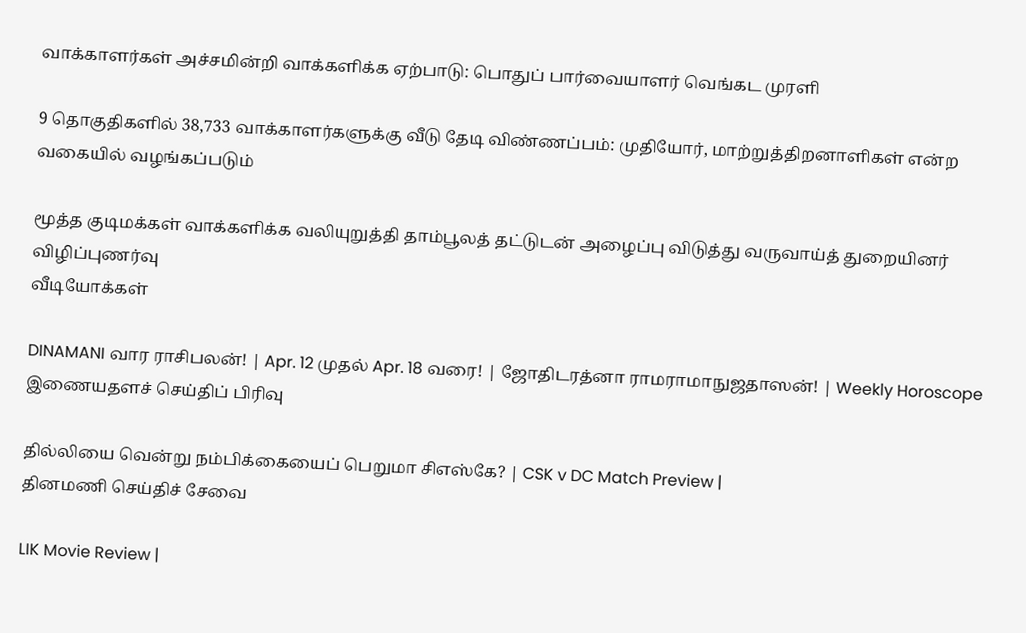வாக்காளர்கள் அச்சமின்றி வாக்களிக்க ஏற்பாடு: பொதுப் பார்வையாளர் வெங்கட முரளி

9 தொகுதிகளில் 38,733 வாக்காளர்களுக்கு வீடு தேடி விண்ணப்பம்: முதியோர், மாற்றுத்திறனாளிகள் என்ற வகையில் வழங்கப்படும்

மூத்த குடிமக்கள் வாக்களிக்க வலியுறுத்தி தாம்பூலத் தட்டுடன் அழைப்பு விடுத்து வருவாய்த் துறையினர் விழிப்புணர்வு
வீடியோக்கள்

DINAMANI வார ராசிபலன்! | Apr. 12 முதல் Apr. 18 வரை! | ஜோதிடரத்னா ராமராமாநுஜதாஸன்! | Weekly Horoscope
இணையதளச் செய்திப் பிரிவு

தில்லியை வென்று நம்பிக்கையைப் பெறுமா சிஎஸ்கே? | CSK v DC Match Preview |
தினமணி செய்திச் சேவை

LIK Movie Review |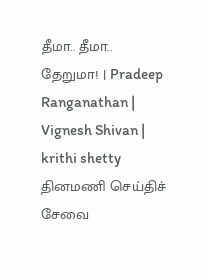தீமா.. தீமா.. தேறுமா! | Pradeep Ranganathan | Vignesh Shivan | krithi shetty
தினமணி செய்திச் சேவை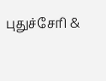புதுச்சேரி &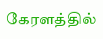கேரளத்தில்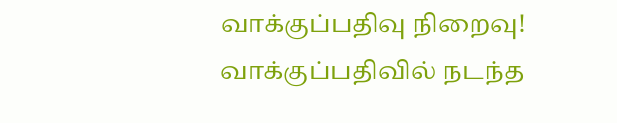வாக்குப்பதிவு நிறைவு! வாக்குப்பதிவில் நடந்த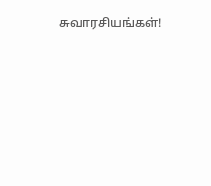சுவாரசியங்கள்!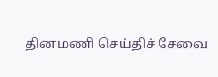தினமணி செய்திச் சேவை